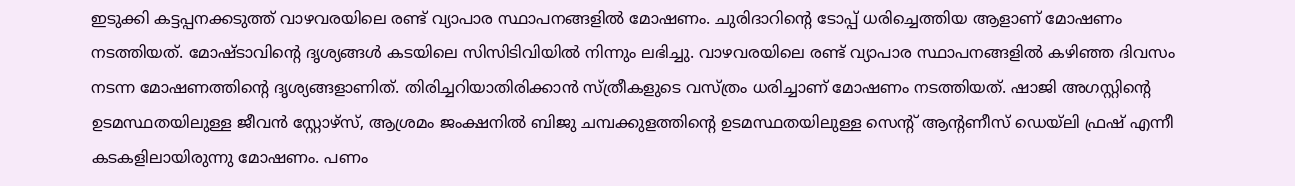ഇടുക്കി കട്ടപ്പനക്കടുത്ത് വാഴവരയിലെ രണ്ട് വ്യാപാര സ്ഥാപനങ്ങളിൽ മോഷണം. ചുരിദാറിന്റെ ടോപ്പ് ധരിച്ചെത്തിയ ആളാണ് മോഷണം നടത്തിയത്. മോഷ്ടാവിന്റെ ദൃശ്യങ്ങൾ കടയിലെ സിസിടിവിയിൽ നിന്നും ലഭിച്ചു. വാഴവരയിലെ രണ്ട് വ്യാപാര സ്ഥാപനങ്ങളിൽ കഴിഞ്ഞ ദിവസം നടന്ന മോഷണത്തിന്റെ ദൃശ്യങ്ങളാണിത്. തിരിച്ചറിയാതിരിക്കാൻ സ്ത്രീകളുടെ വസ്ത്രം ധരിച്ചാണ് മോഷണം നടത്തിയത്. ഷാജി അഗസ്റ്റിന്റെ ഉടമസ്ഥതയിലുള്ള ജീവൻ സ്റ്റോഴ്സ്, ആശ്രമം ജംക്ഷനിൽ ബിജു ചമ്പക്കുളത്തിന്റെ ഉടമസ്ഥതയിലുള്ള സെന്റ് ആന്റണീസ് ഡെയ്ലി ഫ്രഷ് എന്നീ കടകളിലായിരുന്നു മോഷണം. പണം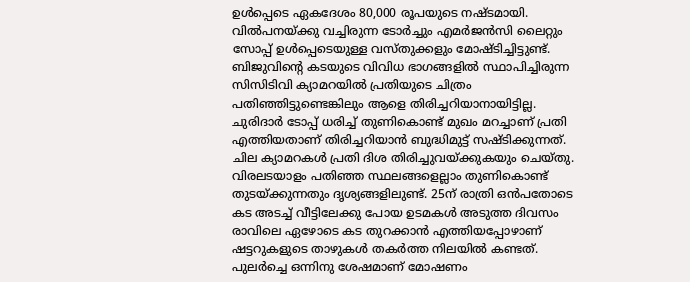ഉൾപ്പെടെ ഏകദേശം 80,000 രൂപയുടെ നഷ്ടമായി.
വിൽപനയ്ക്കു വച്ചിരുന്ന ടോർച്ചും എമർജൻസി ലൈറ്റും സോപ്പ് ഉൾപ്പെടെയുള്ള വസ്തുക്കളും മോഷ്ടിച്ചിട്ടുണ്ട്. ബിജുവിന്റെ കടയുടെ വിവിധ ഭാഗങ്ങളിൽ സ്ഥാപിച്ചിരുന്ന സിസിടിവി ക്യാമറയിൽ പ്രതിയുടെ ചിത്രം പതിഞ്ഞിട്ടുണ്ടെങ്കിലും ആളെ തിരിച്ചറിയാനായിട്ടില്ല. ചുരിദാർ ടോപ്പ് ധരിച്ച് തുണികൊണ്ട് മുഖം മറച്ചാണ് പ്രതി എത്തിയതാണ് തിരിച്ചറിയാൻ ബുദ്ധിമുട്ട് സഷ്ടിക്കുന്നത്. ചില ക്യാമറകൾ പ്രതി ദിശ തിരിച്ചുവയ്ക്കുകയും ചെയ്തു.
വിരലടയാളം പതിഞ്ഞ സ്ഥലങ്ങളെല്ലാം തുണികൊണ്ട് തുടയ്ക്കുന്നതും ദൃശ്യങ്ങളിലുണ്ട്. 25ന് രാത്രി ഒൻപതോടെ കട അടച്ച് വീട്ടിലേക്കു പോയ ഉടമകൾ അടുത്ത ദിവസം രാവിലെ ഏഴോടെ കട തുറക്കാൻ എത്തിയപ്പോഴാണ് ഷട്ടറുകളുടെ താഴുകൾ തകർത്ത നിലയിൽ കണ്ടത്. പുലർച്ചെ ഒന്നിനു ശേഷമാണ് മോഷണം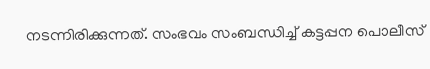നടന്നിരിക്കുന്നത്. സംഭവം സംബന്ധിച്ച് കട്ടപ്പന പൊലീസ്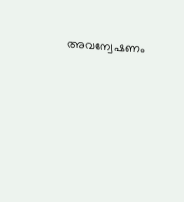അവന്വേഷണം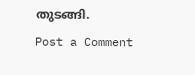തുടങ്ങി.
Post a Comment